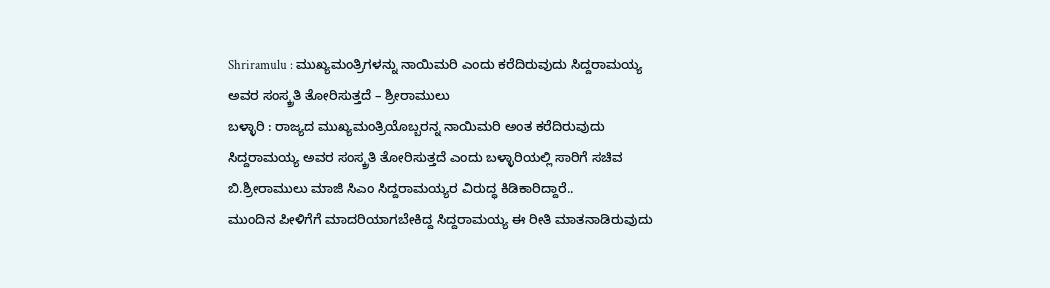Shriramulu : ಮುಖ್ಯಮಂತ್ರಿಗಳನ್ನು ನಾಯಿಮರಿ ಎಂದು ಕರೆದಿರುವುದು ಸಿದ್ದರಾಮಯ್ಯ ಅವರ ಸಂಸ್ಕ್ರತಿ ತೋರಿಸುತ್ತದೆ – ಶ್ರೀರಾಮುಲು
ಬಳ್ಳಾರಿ : ರಾಜ್ಯದ ಮುಖ್ಯಮಂತ್ರಿಯೊಬ್ಬರನ್ನ ನಾಯಿಮರಿ ಅಂತ ಕರೆದಿರುವುದು ಸಿದ್ದರಾಮಯ್ಯ ಅವರ ಸಂಸ್ಕ್ರತಿ ತೋರಿಸುತ್ತದೆ ಎಂದು ಬಳ್ಳಾರಿಯಲ್ಲಿ ಸಾರಿಗೆ ಸಚಿವ ಬಿ.ಶ್ರೀರಾಮುಲು ಮಾಜಿ ಸಿಎಂ ಸಿದ್ದರಾಮಯ್ಯರ ವಿರುದ್ಧ ಕಿಡಿಕಾರಿದ್ದಾರೆ..
ಮುಂದಿನ ಪೀಳಿಗೆಗೆ ಮಾದರಿಯಾಗಬೇಕಿದ್ದ ಸಿದ್ದರಾಮಯ್ಯ ಈ ರೀತಿ ಮಾತನಾಡಿರುವುದು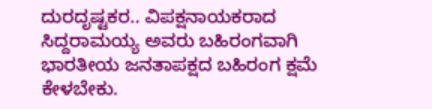ದುರದೃಷ್ಟಕರ.. ವಿಪಕ್ಷನಾಯಕರಾದ ಸಿದ್ದರಾಮಯ್ಯ ಅವರು ಬಹಿರಂಗವಾಗಿ ಭಾರತೀಯ ಜನತಾಪಕ್ಷದ ಬಹಿರಂಗ ಕ್ಷಮೆ ಕೇಳಬೇಕು.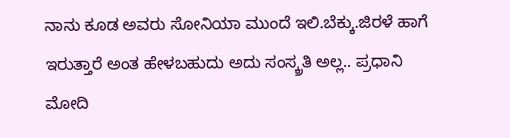ನಾನು ಕೂಡ ಅವರು ಸೋನಿಯಾ ಮುಂದೆ ಇಲಿ.ಬೆಕ್ಕು.ಜಿರಳೆ ಹಾಗೆ ಇರುತ್ತಾರೆ ಅಂತ ಹೇಳಬಹುದು ಅದು ಸಂಸ್ಕ್ರತಿ ಅಲ್ಲ.. ಪ್ರಧಾನಿ ಮೋದಿ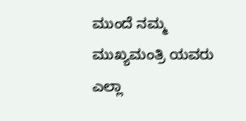ಮುಂದೆ ನಮ್ಮ ಮುಖ್ಯಮಂತ್ರಿ ಯವರು ಎಲ್ಲಾ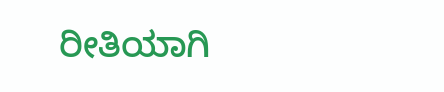ರೀತಿಯಾಗಿ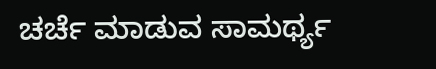ಚರ್ಚೆ ಮಾಡುವ ಸಾಮರ್ಥ್ಯ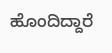ಹೊಂದಿದ್ದಾರೆ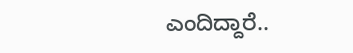ಎಂದಿದ್ದಾರೆ..